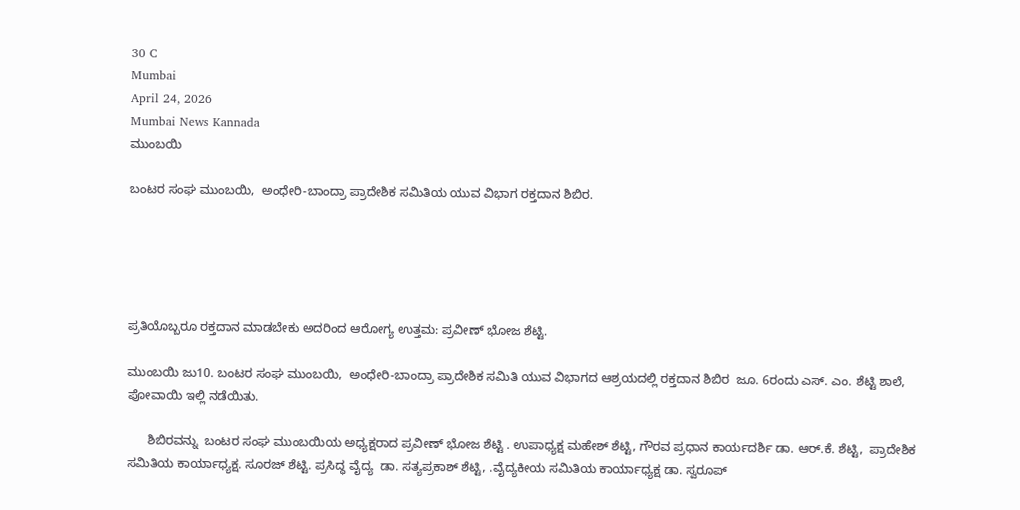30 C
Mumbai
April 24, 2026
Mumbai News Kannada
ಮುಂಬಯಿ

ಬಂಟರ ಸಂಘ ಮುಂಬಯಿ,  ಅಂಧೇರಿ-ಬಾಂದ್ರಾ ಪ್ರಾದೇಶಿಕ ಸಮಿತಿಯ ಯುವ ವಿಭಾಗ ರಕ್ತದಾನ ಶಿಬಿರ.





ಪ್ರತಿಯೊಬ್ಬರೂ ರಕ್ತದಾನ ಮಾಡಬೇಕು ಅದರಿಂದ ಆರೋಗ್ಯ ಉತ್ತಮ: ಪ್ರವೀಣ್ ಭೋಜ ಶೆಟ್ಟಿ.

ಮುಂಬಯಿ ಜು10. ಬಂಟರ ಸಂಘ ಮುಂಬಯಿ,  ಅಂಧೇರಿ-ಬಾಂದ್ರಾ ಪ್ರಾದೇಶಿಕ ಸಮಿತಿ ಯುವ ವಿಭಾಗದ ಆಶ್ರಯದಲ್ಲಿ ರಕ್ತದಾನ ಶಿಬಿರ  ಜೂ. 6ರಂದು ಎಸ್. ಎಂ. ಶೆಟ್ಟಿ ಶಾಲೆ, ಪೋವಾಯಿ ಇಲ್ಲಿ ನಡೆಯಿತು.

      ಶಿಬಿರವನ್ನು  ಬಂಟರ ಸಂಘ ಮುಂಬಯಿಯ ಅಧ್ಯಕ್ಷರಾದ ಪ್ರವೀಣ್ ಭೋಜ ಶೆಟ್ಟಿ . ಉಪಾಧ್ಯಕ್ಷ ಮಹೇಶ್ ಶೆಟ್ಟಿ, ಗೌರವ ಪ್ರಧಾನ ಕಾರ್ಯದರ್ಶಿ ಡಾ. ಆರ್.ಕೆ. ಶೆಟ್ಟಿ,  ಪ್ರಾದೇಶಿಕ ಸಮಿತಿಯ ಕಾರ್ಯಾಧ್ಯಕ್ಷ. ಸೂರಜ್ ಶೆಟ್ಟಿ. ಪ್ರಸಿದ್ಧ ವೈದ್ಯ  ಡಾ. ಸತ್ಯಪ್ರಕಾಶ್ ಶೆಟ್ಟಿ, .ವೈದ್ಯಕೀಯ ಸಮಿತಿಯ ಕಾರ್ಯಾಧ್ಯಕ್ಷ ಡಾ. ಸ್ವರೂಪ್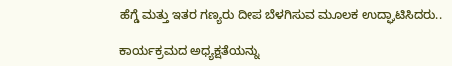ಹೆಗ್ಡೆ ಮತ್ತು ಇತರ ಗಣ್ಯರು ದೀಪ ಬೆಳಗಿಸುವ ಮೂಲಕ ಉದ್ಘಾಟಿಸಿದರು..

ಕಾರ್ಯಕ್ರಮದ ಅಧ್ಯಕ್ಷತೆಯನ್ನು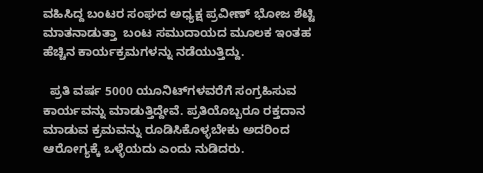ವಹಿಸಿದ್ದ ಬಂಟರ ಸಂಘದ ಅಧ್ಯಕ್ಷ ಪ್ರವೀಣ್ ಭೋಜ ಶೆಟ್ಟಿ ಮಾತನಾಡುತ್ತಾ  ಬಂಟ ಸಮುದಾಯದ ಮೂಲಕ ಇಂತಹ ಹೆಚ್ಚಿನ ಕಾರ್ಯಕ್ರಮಗಳನ್ನು ನಡೆಯುತ್ತಿದ್ದು.

  ಪ್ರತಿ ವರ್ಷ 5000 ಯೂನಿಟ್‌ಗಳವರೆಗೆ ಸಂಗ್ರಹಿಸುವ ಕಾರ್ಯವನ್ನು ಮಾಡುತ್ತಿದ್ದೇವೆ. ಪ್ರತಿಯೊಬ್ಬರೂ ರಕ್ತದಾನ ಮಾಡುವ ಕ್ರಮವನ್ನು ರೂಡಿಸಿಕೊಳ್ಳಬೇಕು ಅದರಿಂದ ಆರೋಗ್ಯಕ್ಕೆ ಒಳ್ಳೆಯದು ಎಂದು ನುಡಿದರು.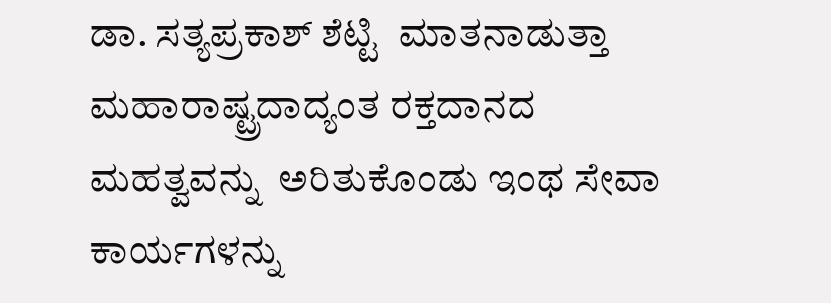ಡಾ. ಸತ್ಯಪ್ರಕಾಶ್ ಶೆಟ್ಟಿ  ಮಾತನಾಡುತ್ತಾ ಮಹಾರಾಷ್ಟ್ರದಾದ್ಯಂತ ರಕ್ತದಾನದ ಮಹತ್ವವನ್ನು  ಅರಿತುಕೊಂಡು ಇಂಥ ಸೇವಾ ಕಾರ್ಯಗಳನ್ನು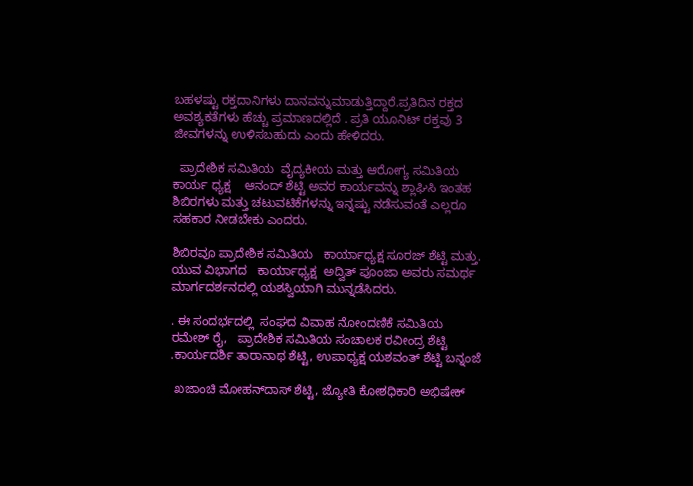ಬಹಳಷ್ಟು ರಕ್ತದಾನಿಗಳು ದಾನವನ್ನುಮಾಡುತ್ತಿದ್ದಾರೆ.ಪ್ರತಿದಿನ ರಕ್ತದ ಅವಶ್ಯಕತೆಗಳು ಹೆಚ್ಚು ಪ್ರಮಾಣದಲ್ಲಿದೆ . ಪ್ರತಿ ಯೂನಿಟ್ ರಕ್ತವು 3 ಜೀವಗಳನ್ನು ಉಳಿಸಬಹುದು ಎಂದು ಹೇಳಿದರು.

  ಪ್ರಾದೇಶಿಕ ಸಮಿತಿಯ  ವೈದ್ಯಕೀಯ ಮತ್ತು ಆರೋಗ್ಯ ಸಮಿತಿಯ ಕಾರ್ಯ ಧ್ಯಕ್ಷ    ಆನಂದ್ ಶೆಟ್ಟಿ ಅವರ ಕಾರ್ಯವನ್ನು ಶ್ಲಾಘಿಸಿ ಇಂತಹ ಶಿಬಿರಗಳು ಮತ್ತು ಚಟುವಟಿಕೆಗಳನ್ನು ಇನ್ನಷ್ಟು ನಡೆಸುವಂತೆ ಎಲ್ಲರೂ ಸಹಕಾರ ನೀಡಬೇಕು ಎಂದರು.

ಶಿಬಿರವೂ ಪ್ರಾದೇಶಿಕ ಸಮಿತಿಯ   ಕಾರ್ಯಾಧ್ಯಕ್ಷ ಸೂರಜ್ ಶೆಟ್ಟಿ ಮತ್ತು.  ಯುವ ವಿಭಾಗದ   ಕಾರ್ಯಾಧ್ಯಕ್ಷ  ಅದ್ವಿತ್ ಪೂಂಜಾ ಅವರು ಸಮರ್ಥ ಮಾರ್ಗದರ್ಶನದಲ್ಲಿ ಯಶಸ್ವಿಯಾಗಿ ಮುನ್ನಡೆಸಿದರು.

. ಈ ಸಂದರ್ಭದಲ್ಲಿ  ಸಂಘದ ವಿವಾಹ ನೋಂದಣಿಕೆ ಸಮಿತಿಯ  ರಮೇಶ್ ರೈ,   ಪ್ರಾದೇಶಿಕ ಸಮಿತಿಯ ಸಂಚಾಲಕ ರವೀಂದ್ರ ಶೆಟ್ಟಿ .ಕಾರ್ಯದರ್ಶಿ ತಾರಾನಾಥ ಶೆಟ್ಟಿ, ಉಪಾಧ್ಯಕ್ಷ ಯಶವಂತ್ ಶೆಟ್ಟಿ ಬನ್ನಂಜೆ

 ಖಜಾಂಚಿ ಮೋಹನ್‌ದಾಸ್ ಶೆಟ್ಟಿ, ಜ್ಯೋತಿ ಕೋಶಧಿಕಾರಿ ಅಭಿಷೇಕ್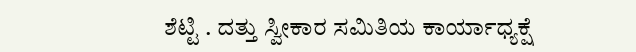ಶೆಟ್ಟಿ . ದತ್ತು ಸ್ವೀಕಾರ ಸಮಿತಿಯ ಕಾರ್ಯಾಧ್ಯಕ್ಷೆ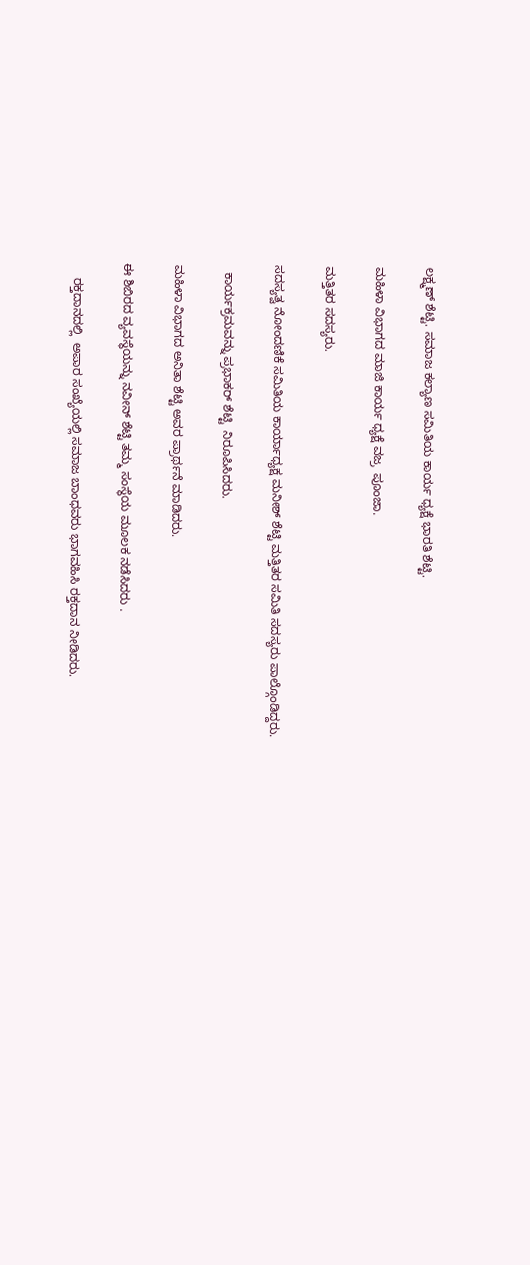ಲಕ್ಷ್ಮಣ್ ಶೆಟ್ಟಿ. ಸಮಾಜ ಕಲ್ಯಾಣ ಸಮಿತಿಯ ಕಾರ್ಯ ಧ್ಯಕ್ಷೆ ಭಾರತಿ ಶೆಟ್ಟಿ.

ಮಹಿಳಾ ವಿಭಾಗದ ಮಾಜಿ ಕಾರ್ಯ ಧ್ಯಕ್ಷೆ ವಜ್ರ  ಪೂಂಜಾ.

ಮತ್ತಿತರ ಸದಸ್ಯರು.

ಸದಸ್ಯತ್ವ ನೋಂದಣಿಕೆ ಸಮಿತಿಯ ಕಾರ್ಯಾಧ್ಯಕ್ಷ ಮನೀಶ್ ಶೆಟ್ಟಿ ಮತ್ತಿತರ ಸಮಿತಿ ಸದಸ್ಯರು ಪಾಲ್ಗೊಂಡಿದ್ದರು.

  ಕಾರ್ಯಕ್ರಮವನ್ನು ಪ್ರಭಾಕರ್ ಶೆಟ್ಟಿ  ನಿರೂಪಿಸಿದರು.

ಮಹಿಳಾ ವಿಭಾಗದ ಅನಿತಾ ಶೆಟ್ಟಿ ಅವರ ಪ್ರಾರ್ಥನೆ ಮಾಡಿದರು.

ಈ ಶಿಬಿರದ ವ್ಯವಸ್ಥೆಯನ್ನು ನವೀನ್ ಶೆಟ್ಟಿ ತಮ್ಮ ಸಂಸ್ಥೆಯ ಮೂಲಕ ನಡೆಸಿದರು .

    ರಕ್ತದಾನದಲ್ಲಿ  ಅಪಾರ ಸಂಖ್ಯೆಯಲ್ಲಿ ಸಮಾಜ ಬಾಂಧವರು ಭಾಗವಹಿಸಿ ರಕ್ತದಾನ ನೀಡಿದರು.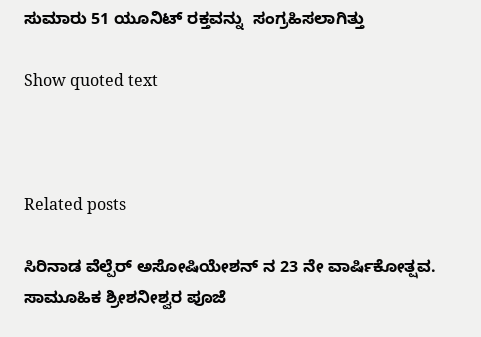ಸುಮಾರು 51 ಯೂನಿಟ್ ರಕ್ತವನ್ನು  ಸಂಗ್ರಹಿಸಲಾಗಿತ್ತು

Show quoted text



Related posts

ಸಿರಿನಾಡ ವೆಲ್ಪೆರ್ ಅಸೋಷಿಯೇಶನ್ ನ 23 ನೇ ವಾರ್ಷಿಕೋತ್ಷವ. ಸಾಮೂಹಿಕ ಶ್ರೀಶನೀಶ್ವರ ಪೂಜೆ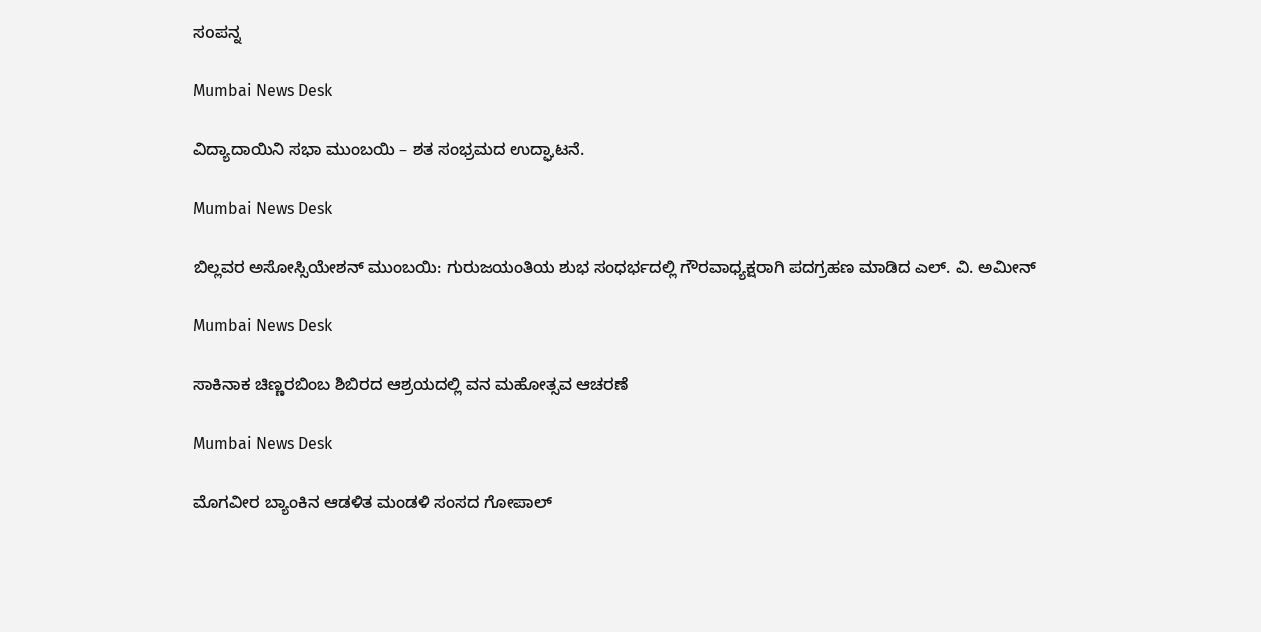ಸoಪನ್ನ

Mumbai News Desk

ವಿದ್ಯಾದಾಯಿನಿ ಸಭಾ ಮುಂಬಯಿ – ಶತ ಸಂಭ್ರಮದ ಉದ್ಘಾಟನೆ.

Mumbai News Desk

ಬಿಲ್ಲವರ ಅಸೋಸ್ಸಿಯೇಶನ್ ಮುಂಬಯಿ: ಗುರುಜಯಂತಿಯ ಶುಭ ಸಂಧರ್ಭದಲ್ಲಿ ಗೌರವಾಧ್ಯಕ್ಷರಾಗಿ ಪದಗ್ರಹಣ ಮಾಡಿದ ಎಲ್. ವಿ. ಅಮೀನ್

Mumbai News Desk

ಸಾಕಿನಾಕ ಚಿಣ್ಣರಬಿಂಬ ಶಿಬಿರದ ಆಶ್ರಯದಲ್ಲಿ ವನ ಮಹೋತ್ಸವ ಆಚರಣೆ

Mumbai News Desk

ಮೊಗವೀರ ಬ್ಯಾಂಕಿನ ಆಡಳಿತ ಮಂಡಳಿ ಸಂಸದ ಗೋಪಾಲ್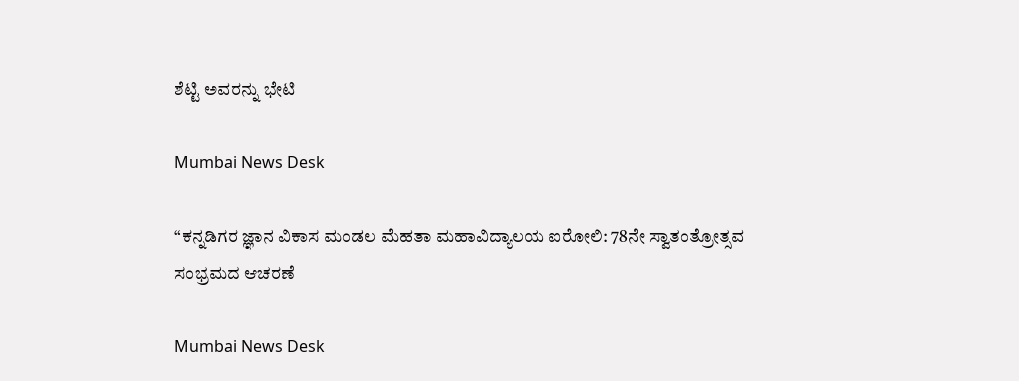ಶೆಟ್ಟಿ ಅವರನ್ನು ಭೇಟಿ

Mumbai News Desk

“ಕನ್ನಡಿಗರ ಜ್ಞಾನ ವಿಕಾಸ ಮಂಡಲ ಮೆಹತಾ ಮಹಾವಿದ್ಯಾಲಯ ಐರೋಲಿ: 78ನೇ ಸ್ವಾತಂತ್ರೋತ್ಸವ ಸಂಭ್ರಮದ ಆಚರಣೆ

Mumbai News Desk